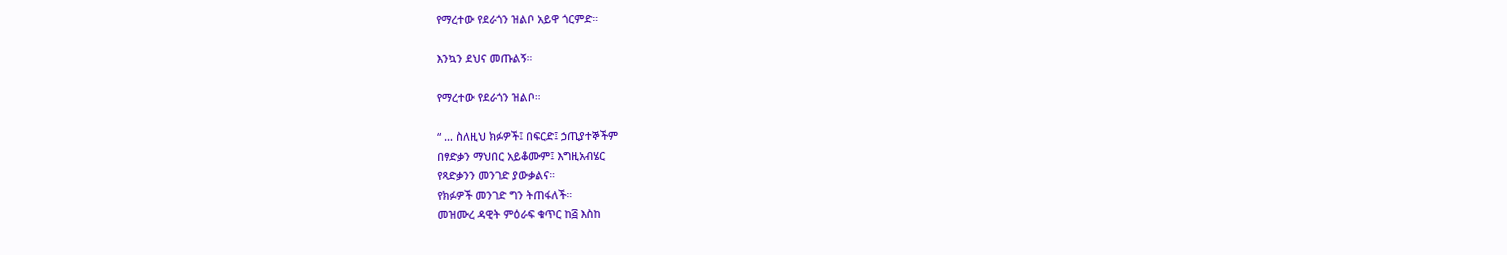የማረተው የደራጎን ዝልቦ አይዋ ጎርምድ።

እንኳን ደህና መጡልኝ።

የማረተው የደራጎን ዝልቦ።

“ … ስለዚህ ክፉዎች፤ በፍርድ፤ ኃጢያተኞችም
በፃድቃን ማህበር አይቆሙም፤ እግዚአብሄር
የጻድቃንን መንገድ ያውቃልና።
የክፉዎች መንገድ ግን ትጠፋለች።
መዝሙረ ዳዊት ምዕራፍ ቁጥር ከ፭ እስከ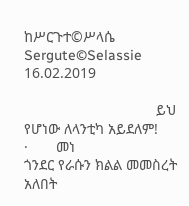ከሥርጉተ©ሥላሴ
Sergute©Selassie
16.02.2019

                                 ይህ የሆነው ለላንቲካ አይደለም!
·       መነ
ጎንደር የራሱን ክልል መመስረት አለበት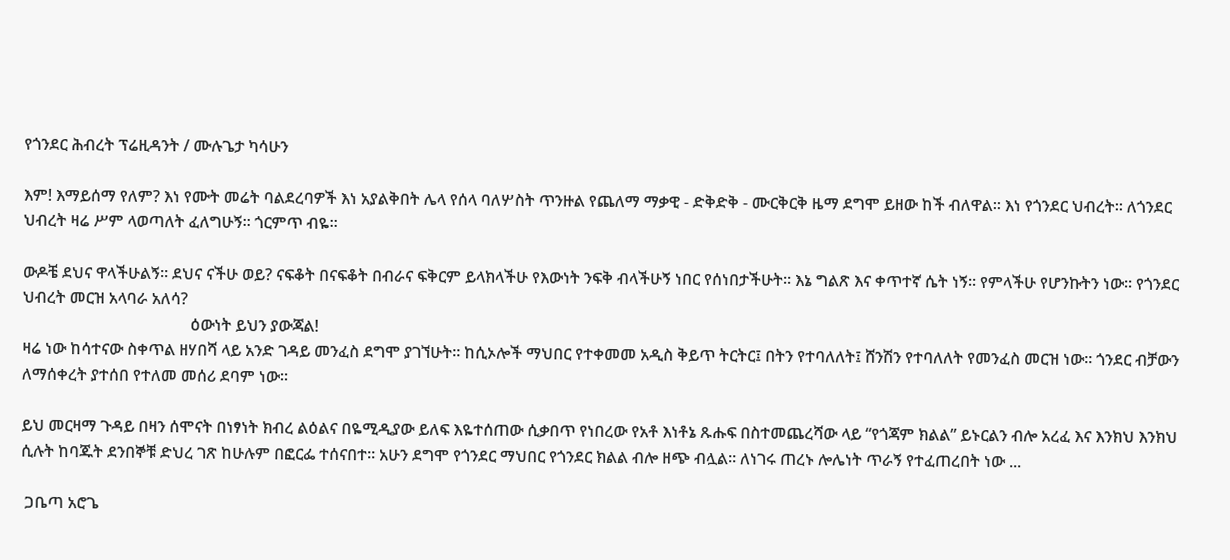የጎንደር ሕብረት ፕሬዚዳንት / ሙሉጌታ ካሳሁን

እም! እማይሰማ የለም? እነ የሙት መሬት ባልደረባዎች እነ አያልቅበት ሌላ የሰላ ባለሦስት ጥንዙል የጨለማ ማቃዊ - ድቅድቅ - ሙርቅርቅ ዜማ ደግሞ ይዘው ከች ብለዋል። እነ የጎንደር ህብረት። ለጎንደር ህብረት ዛሬ ሥም ላወጣለት ፈለግሁኝ። ጎርምጥ ብዬ።

ውዶቼ ደህና ዋላችሁልኝ። ደህና ናችሁ ወይ? ናፍቆት በናፍቆት በብራና ፍቅርም ይላክላችሁ የእውነት ንፍቅ ብላችሁኝ ነበር የሰነበታችሁት። እኔ ግልጽ እና ቀጥተኛ ሴት ነኝ። የምላችሁ የሆንኩትን ነው። የጎንደር ህብረት መርዝ አላባራ አለሳ?
                                          ዕውነት ይህን ያውጃል!
ዛሬ ነው ከሳተናው ስቀጥል ዘሃበሻ ላይ አንድ ገዳይ መንፈስ ደግሞ ያገኘሁት። ከሲኦሎች ማህበር የተቀመመ አዲስ ቅይጥ ትርትር፤ በትን የተባለለት፤ ሸንሽን የተባለለት የመንፈስ መርዝ ነው። ጎንደር ብቻውን ለማሰቀረት ያተሰበ የተለመ መሰሪ ደባም ነው።

ይህ መርዛማ ጉዳይ በዛን ሰሞናት በነፃነት ክብረ ልዕልና በዬሚዲያው ይለፍ እዬተሰጠው ሲቃበጥ የነበረው የአቶ እነቶኔ ጹሑፍ በስተመጨረሻው ላይ “የጎጃም ክልል” ይኑርልን ብሎ አረፈ እና እንክህ እንክህ ሲሉት ከባጁት ደንበኞቹ ድህረ ገጽ ከሁሉም በፎርፌ ተሰናበተ። አሁን ደግሞ የጎንደር ማህበር የጎንደር ክልል ብሎ ዘጭ ብሏል። ለነገሩ ጠረኑ ሎሌነት ጥራኝ የተፈጠረበት ነው ...

 ጋቤጣ አሮጌ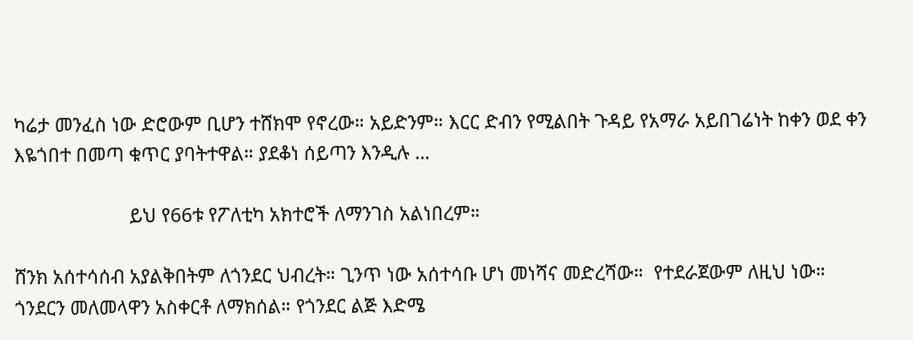ካሬታ መንፈስ ነው ድሮውም ቢሆን ተሸክሞ የኖረው። አይድንም። እርር ድብን የሚልበት ጉዳይ የአማራ አይበገሬነት ከቀን ወደ ቀን እዬጎበተ በመጣ ቁጥር ያባትተዋል። ያደቆነ ሰይጣን እንዲሉ …

                       ይህ የ66ቱ የፖለቲካ አክተሮች ለማንገስ አልነበረም።

ሸንክ አሰተሳሰብ አያልቅበትም ለጎንደር ህብረት። ጊንጥ ነው አሰተሳቡ ሆነ መነሻና መድረሻው።  የተደራጀውም ለዚህ ነው። ጎንደርን መለመላዋን አስቀርቶ ለማክሰል። የጎንደር ልጅ እድሜ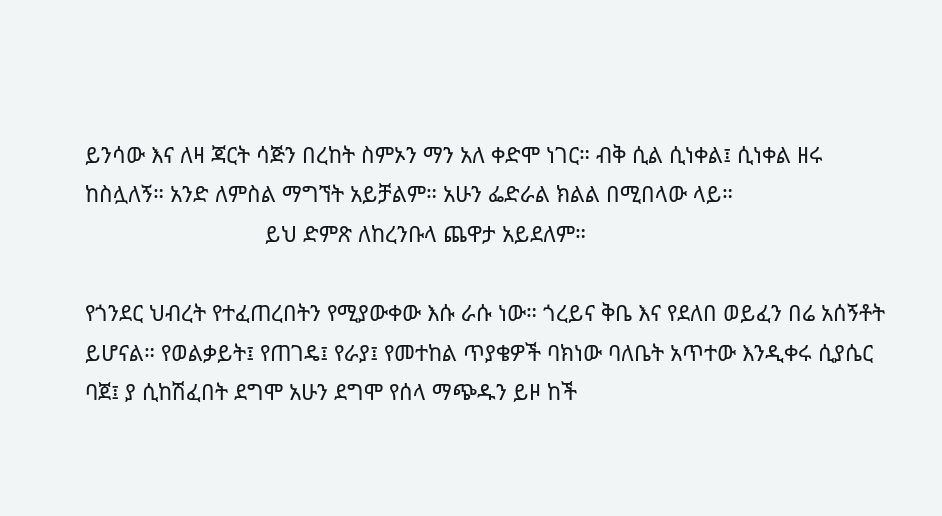ይንሳው እና ለዛ ጃርት ሳጅን በረከት ስምኦን ማን አለ ቀድሞ ነገር። ብቅ ሲል ሲነቀል፤ ሲነቀል ዘሩ ከስሏለኝ። አንድ ለምስል ማግኘት አይቻልም። አሁን ፌድራል ክልል በሚበላው ላይ።
                              ይህ ድምጽ ለከረንቡላ ጨዋታ አይደለም።

የጎንደር ህብረት የተፈጠረበትን የሚያውቀው እሱ ራሱ ነው። ጎረይና ቅቤ እና የደለበ ወይፈን በሬ አሰኝቶት ይሆናል። የወልቃይት፤ የጠገዴ፤ የራያ፤ የመተከል ጥያቄዎች ባክነው ባለቤት አጥተው እንዲቀሩ ሲያሴር ባጀ፤ ያ ሲከሽፈበት ደግሞ አሁን ደግሞ የሰላ ማጭዱን ይዞ ከች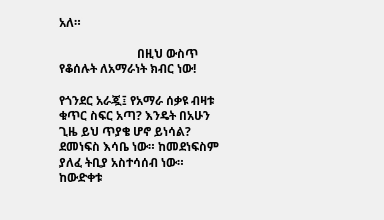አለ።

                          በዚህ ውስጥ የቆሰሉት ለአማራነት ክብር ነው!

የጎንደር አራጇ፤ የአማራ ሰቃዩ ብዛቱ ቁጥር ስፍር አጣ? እንዴት በአሁን ጊዜ ይህ ጥያቄ ሆኖ ይነሳል? ደመነፍስ እሳቤ ነው። ከመደነፍስም ያለፈ ትቢያ አስተሳሰብ ነው። ከውድቀቱ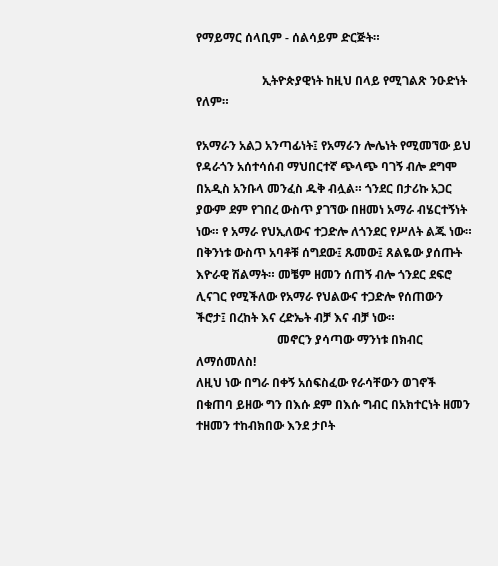የማይማር ሰላቢም - ሰልሳይም ድርጅት።

                      ኢትዮጵያዊነት ከዚህ በላይ የሚገልጽ ንዑድነት የለም።

የአማራን አልጋ አንጣፊነት፤ የአማራን ሎሌነት የሚመኘው ይህ የዳራጎን አሰተሳሰብ ማህበርተኛ ጭላጭ ባገኝ ብሎ ደግሞ በአዲስ አንቡላ መንፈስ ዱቅ ብሏል። ጎንደር በታሪኩ አጋር ያውም ደም የገበረ ውስጥ ያገኘው በዘመነ አማራ ብሄርተኝነት ነው። የ አማራ የህኢለውና ተጋድሎ ለጎንደር የሥለት ልጁ ነው። በቅንነቱ ውስጥ አባቶቹ ሰግደው፤ ጹመው፤ ጸልዬው ያሰጡት እዮራዊ ሽልማት። መቼም ዘመን ሰጠኝ ብሎ ጎንደር ደፍሮ ሊናገር የሚችለው የአማራ የህልውና ተጋድሎ የሰጠውን ችሮታ፤ በረከት እና ረድኤት ብቻ እና ብቻ ነው።
                           መኖርን ያሳጣው ማንነቱ በክብር ለማሰመለስ!
ለዚህ ነው በግራ በቀኝ አሰፍስፈው የራሳቸውን ወገኖች በቁጠባ ይዘው ግን በእሱ ደም በእሱ ግብር በአክተርነት ዘመን ተዘመን ተከብክበው እንደ ታቦት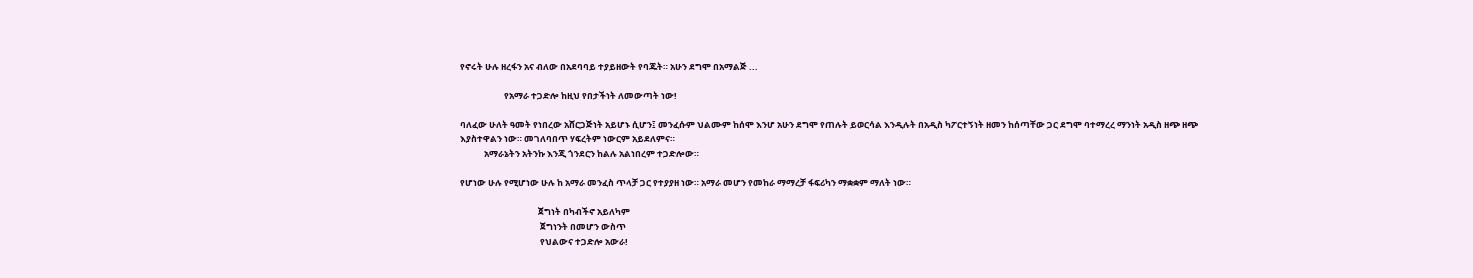የኖሩት ሁሉ ዘረፋን አና ብለው በአደባባይ ተያይዘውት የባጁት። አሁን ደግሞ በአማልጅ ...

                      የአማራ ተጋድሎ ከዚህ የበታችነት ለመውጣት ነው!

ባለፈው ሁለት ዓመት የነበረው አሸርጋጅነት አይሆኑ ሲሆን፤ መንፈሱም ህልሙም ከሰሞ እንሆ አሁን ደግሞ የጠሉት ይወርሳል እንዲሉት በአዲስ ካፖርተኝነት ዘመን ከሰጣቸው ጋር ደግሞ ባተማረረ ማንነት አዲስ ዘጭ ዘጭ እያስተዋልን ነው። መገለባበጥ ሃፍረትም ነውርም አይደለምና።
            አማራኔትን አትንኩ እንጂ ጎንደርን ከልሉ አልነበረም ተጋድሎው።

የሆነው ሁሉ የሚሆነው ሁሉ ከ አማራ መንፈስ ጥላቻ ጋር የተያያዘ ነው። አማራ መሆን የመከራ ማማረቻ ፋፍሪካን ማቋቋም ማለት ነው።

                                       ጀግነት በካብችኖ አይለካም
                                        ጀግነንት በመሆን ውስጥ
                                        የህልውና ተጋድሎ አውራ!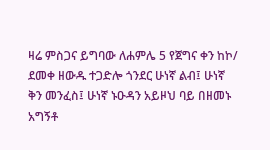ዛሬ ምስጋና ይግባው ለሐምሌ 5 የጀግና ቀን ከኮ/ ደመቀ ዘውዱ ተጋድሎ ጎንደር ሁነኛ ልብ፤ ሁነኛ ቅን መንፈስ፤ ሁነኛ ኑዑዳን አይዞህ ባይ በዘመኑ አግኝቶ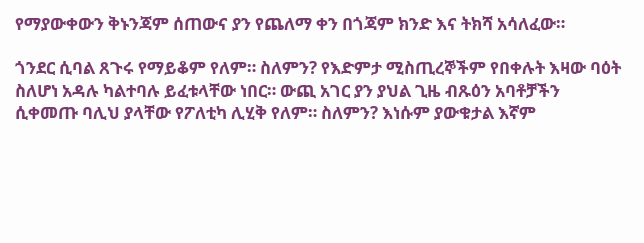የማያውቀውን ቅኑንጃም ሰጠውና ያን የጨለማ ቀን በጎጃም ክንድ እና ትክሻ አሳለፈው።

ጎንደር ሲባል ጸጉሩ የማይቆም የለም። ስለምን? የእድምታ ሚስጢረኞችም የበቀሉት እዛው ባዕት ስለሆነ አዳሉ ካልተባሉ ይፈቱላቸው ነበር። ውጪ አገር ያን ያህል ጊዜ ብጹዕን አባቶቻችን ሲቀመጡ ባሊህ ያላቸው የፖለቲካ ሊሂቅ የለም። ስለምን? እነሱም ያውቁታል እኛም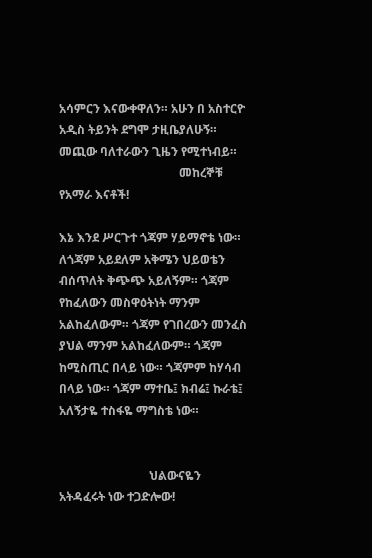አሳምርን እናውቀዋለን። አሁን በ አስተርዮ አዲስ ትይንት ደግሞ ታዚቤያለሁኝ። መጪው ባለተራውን ጊዜን የሚተነብይ።
                                        መከረኞቹ የአማራ እናቶች!

እኔ እንደ ሥርጉተ ጎጃም ሃይማኖቴ ነው። ለጎጃም አይደለም አቅሜን ህይወቴን ብሰጥለት ቅጭጭ አይለኝም። ጎጃም የከፈለውን መስዋዕትነት ማንም አልከፈለውም። ጎጃም የገበረውን መንፈስ ያህል ማንም አልከፈለውም። ጎጃም ከሚስጢር በላይ ነው። ጎጃምም ከሃሳብ በላይ ነው። ጎጃም ማተቤ፤ ክብሬ፤ ኩራቴ፤ አለኝታዬ ተስፋዬ ማግስቴ ነው።


                              ህልውናዬን አትዳፈሩት ነው ተጋድሎው!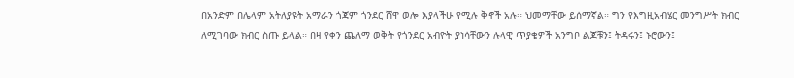በአንድም በሌላም አትለያዩት አማራን ጎጃም ጎንደር ሸዋ ወሎ እያላችሁ የሚሉ ቅኖች አሉ። ህመማቸው ይሰማኛል። ግን የእግዚአብሄር መንግሥት ክብር ለሚገባው ክብር ስጡ ይላል። በዛ የቀን ጨለማ ወቅት የጎንደር አብዮት ያነሳቸውን ሉላዊ ጥያቄዎች አንግቦ ልጆቹን፤ ትዳሩን፤ ኑሮውን፤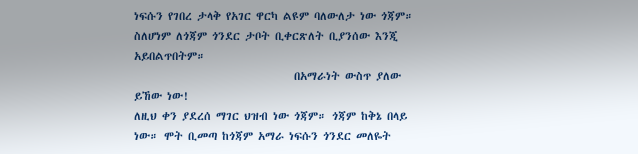ነፍሱን የገበረ ታላቅ የአገር ዋርካ ልዩም ባለውለታ ነው ጎጃም። ስለሆነም ለጎጃም ጎንደር ታቦት ቢቀርጽለት ቢያንሰው እንጂ አይበልጥበትም።
                                በአማራነት ውስጥ ያለው ይኸው ነው!
ለዚህ ቀን ያደረሰ ማገር ህዝብ ነው ጎጃም። ጎጃም ከቅኔ በላይ ነው። ሞት ቢመጣ ከጎጃም አማራ ነፍሱን ጎንደር መለዬት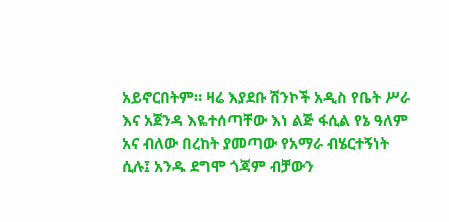አይኖርበትም። ዛሬ እያደቡ ሽንኮች አዲስ የቤት ሥራ እና አጀንዳ እዬተሰጣቸው እነ ልጅ ፋሲል የኔ ዓለም አና ብለው በረከት ያመጣው የአማራ ብሄርተኝነት ሲሉ፤ አንዱ ደግሞ ጎጃም ብቻውን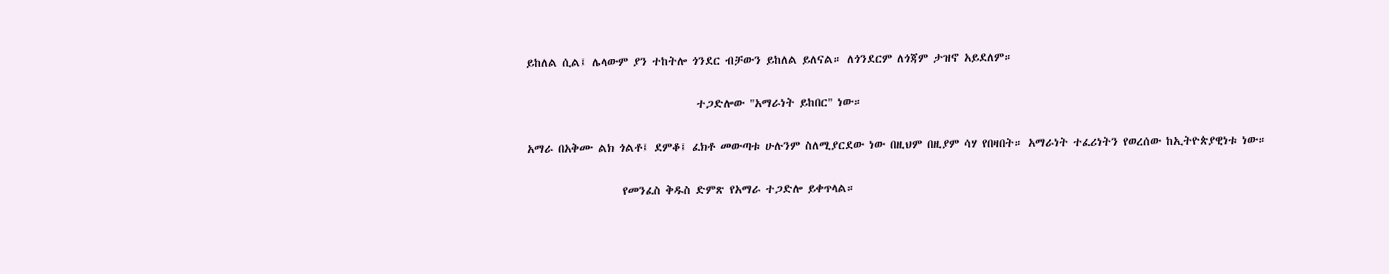ይከለል ሲል፤ ሌላውም ያን ተከትሎ ጎንደር ብቻውን ይከለል ይለናል። ለጎንደርም ለጎጃም ታዝኖ አይደለም።

                                  ተጋድሎው "አማራነት ይከበር" ነው።

አማራ በአቅሙ ልክ ጎልቶ፤ ደምቆ፤ ፈክቶ መውጣቱ ሁሉንም ስለሚያርደው ነው በዚህም በዚያም ሳሃ የበዛበት። አማራነት ተፈሪነትን የወረሰው ከኢትዮጵያዊነቱ ነው።

                   የመንፈስ ቅዱስ ድምጽ የአማራ ተጋድሎ ይቀጥላል።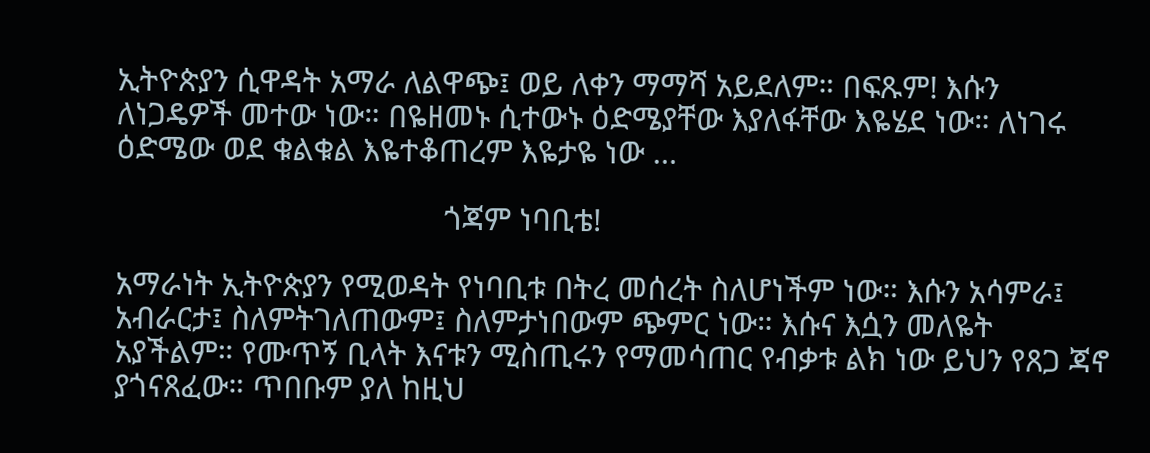ኢትዮጵያን ሲዋዳት አማራ ለልዋጭ፤ ወይ ለቀን ማማሻ አይደለም። በፍጹም! እሱን ለነጋዴዎች መተው ነው። በዬዘመኑ ሲተውኑ ዕድሜያቸው እያለፋቸው እዬሄደ ነው። ለነገሩ ዕድሜው ወደ ቁልቁል እዬተቆጠረም እዬታዬ ነው …

                                         ጎጃም ነባቢቴ!

አማራነት ኢትዮጵያን የሚወዳት የነባቢቱ በትረ መሰረት ስለሆነችም ነው። እሱን አሳምራ፤ አብራርታ፤ ስለምትገለጠውም፤ ስለምታነበውም ጭምር ነው። እሱና እሷን መለዬት አያችልም። የሙጥኝ ቢላት እናቱን ሚስጢሩን የማመሳጠር የብቃቱ ልክ ነው ይህን የጸጋ ጃኖ ያጎናጸፈው። ጥበቡም ያለ ከዚህ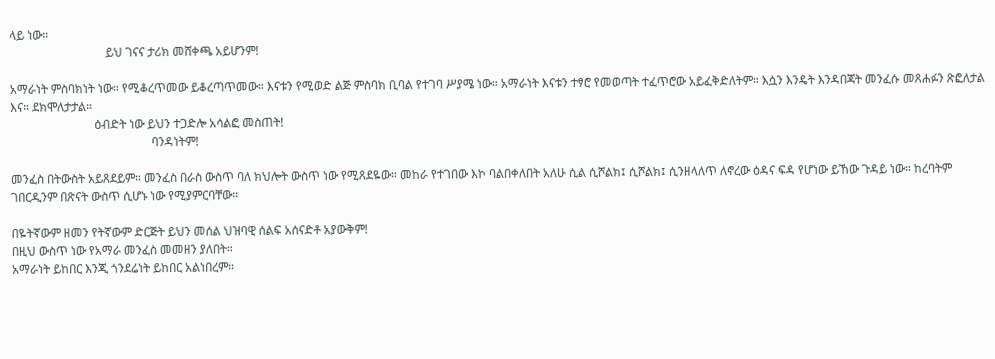ላይ ነው።
                                ይህ ገናና ታሪክ መሸቀጫ አይሆንም!

አማራነት ምስባክነት ነው። የሚቆረጥመው ይቆረጣጥመው። እናቱን የሚወድ ልጅ ምስባክ ቢባል የተገባ ሥያሜ ነው። አማራነት እናቱን ተፃሮ የመወጣት ተፈጥሮው አይፈቅድለትም። እሷን እንዴት እንዳበጃት መንፈሱ መጸሐፉን ጽፎለታል እና። ደክሞለታታል።
                            ዕብድት ነው ይህን ተጋድሎ አሳልፎ መስጠት!
                                               ባንዳነትም!

መንፈስ በትውስት አይጸደይም። መንፈስ በራስ ውስጥ ባለ ክህሎት ውስጥ ነው የሚጸደዬው። መከራ የተገበው እኮ ባልበቀለበት አለሁ ሲል ሲሾልክ፤ ሲሾልክ፤ ሲንዘላለጥ ለኖረው ዕዳና ፍዳ የሆነው ይኸው ጉዳይ ነው። ከረባትም ገበርዲንም በጽናት ውስጥ ሲሆኑ ነው የሚያምርባቸው።

በዬትኛውም ዘመን የትኛውም ድርጅት ይህን መሰል ህዝባዊ ሰልፍ አሰናድቶ አያውቅም!
በዚህ ውስጥ ነው የአማራ መንፈስ መመዘን ያለበት።
አማራነት ይከበር እንጂ ጎንደሬነት ይከበር አልነበረም።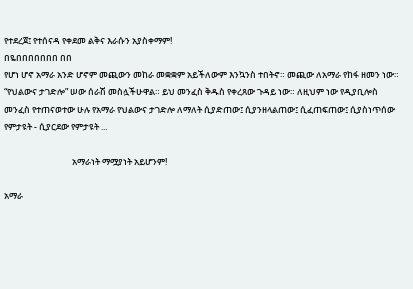የተደረጀ፤ የተሰናዳ የቀደመ ልቅና እራሱን አያስቀማም!
በዬበበበበበበበ በበ
የሆነ ሆኖ አማራ አንድ ሆኖም መጪውን መከራ መቋቋም አይችለውም እንኳንስ ተበትኖ። መጪው ለአማራ የከፋ ዘመን ነው። “የህልውና ታገድሎ” ሠው ሰራሽ መስሏችሁዋል። ይህ መንፈስ ቅዱስ የቀረጸው ጉዳይ ነው። ለዚህም ነው የዲያቢሎስ መንፈስ የተጠናወተው ሁሉ የአማራ የህልውና ታገድሎ ለማለት ሲያድጠው፤ ሲያንዘላልጠው፤ ሲፈጠፍጠው፤ ሲያስነጥሰው የምታዩት - ሲያርደው የምታዩት ...

                                  አማራነት ማሟያነት አይሆንም!

አማራ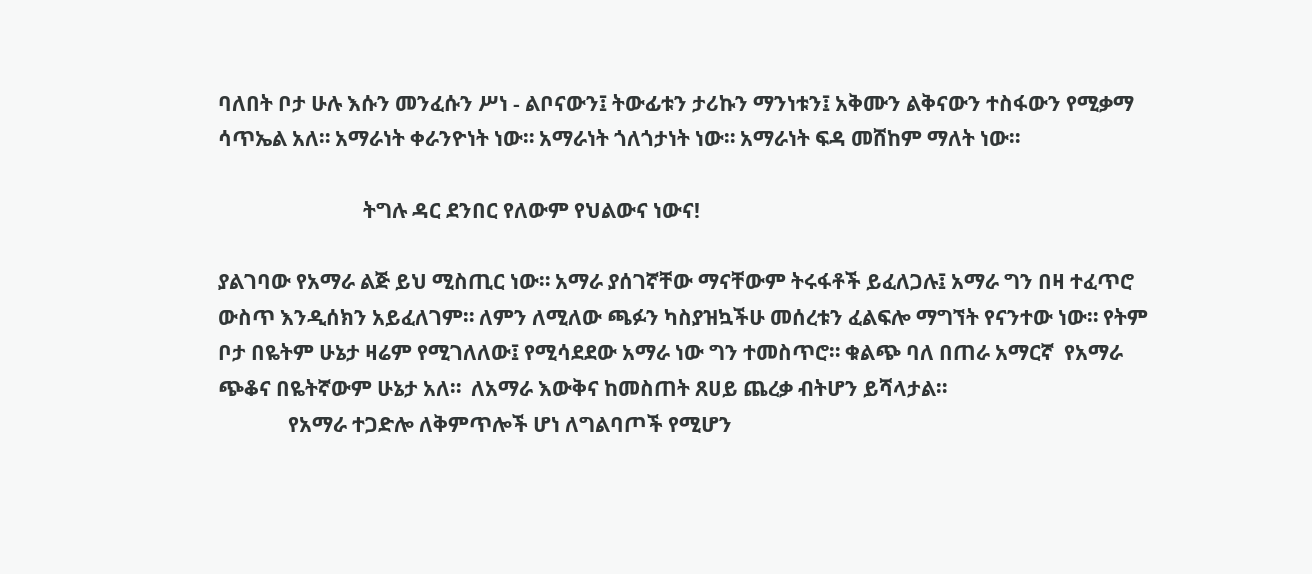ባለበት ቦታ ሁሉ እሱን መንፈሱን ሥነ - ልቦናውን፤ ትውፊቱን ታሪኩን ማንነቱን፤ አቅሙን ልቅናውን ተስፋውን የሚቃማ ሳጥኤል አለ። አማራነት ቀራንዮነት ነው። አማራነት ጎለጎታነት ነው። አማራነት ፍዳ መሸከም ማለት ነው።

                             ትግሉ ዳር ደንበር የለውም የህልውና ነውና!

ያልገባው የአማራ ልጅ ይህ ሚስጢር ነው። አማራ ያሰገኛቸው ማናቸውም ትሩፋቶች ይፈለጋሉ፤ አማራ ግን በዛ ተፈጥሮ ውስጥ እንዲሰክን አይፈለገም። ለምን ለሚለው ጫፉን ካስያዝኳችሁ መሰረቱን ፈልፍሎ ማግኘት የናንተው ነው። የትም ቦታ በዬትም ሁኔታ ዛሬም የሚገለለው፤ የሚሳደደው አማራ ነው ግን ተመስጥሮ። ቁልጭ ባለ በጠራ አማርኛ  የአማራ ጭቆና በዬትኛውም ሁኔታ አለ።  ለአማራ እውቅና ከመስጠት ጸሀይ ጨረቃ ብትሆን ይሻላታል።
              የአማራ ተጋድሎ ለቅምጥሎች ሆነ ለግልባጦች የሚሆን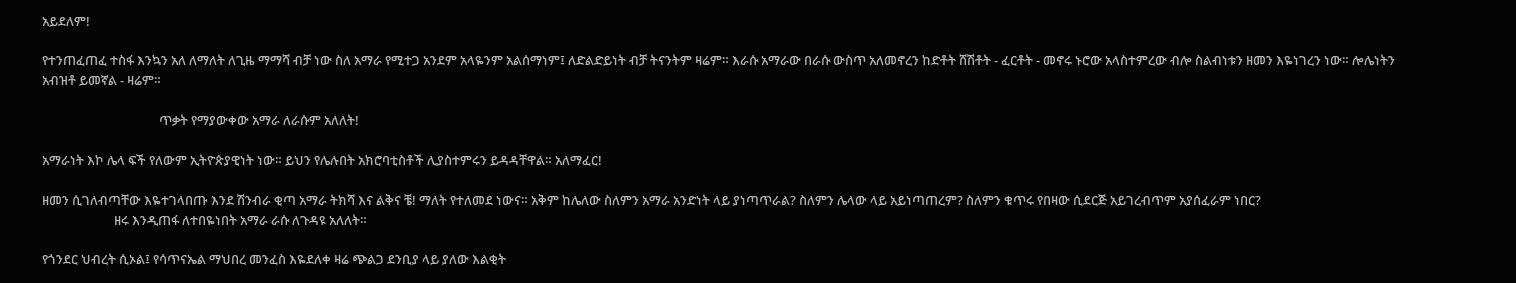አይደለም!

የተንጠፈጠፈ ተስፋ እንኳን አለ ለማለት ለጊዜ ማማሻ ብቻ ነው ስለ አማራ የሚተጋ አንደም አላዬንም አልሰማነም፤ ለድልድይነት ብቻ ትናንትም ዛሬም። እራሱ አማራው በራሱ ውስጥ አለመኖረን ከድቶት ሸሽቶት - ፈርቶት - መኖሩ ኑሮው አላስተምረው ብሎ ስልብነቱን ዘመን እዬነገረን ነው። ሎሌነትን አብዝቶ ይመኛል - ዛሬም።

                                       ጥቃት የማያውቀው አማራ ለራሱም አለለት!

አማራነት እኮ ሌላ ፍች የለውም ኢትዮጵያዊነት ነው። ይህን የሌሉበት አክሮባቲስቶች ሊያስተምሩን ይዳዳቸዋል። አለማፈር!

ዘመን ሲገለብጣቸው እዬተገላበጡ እንደ ሽንብራ ቂጣ አማራ ትክሻ እና ልቅና ቼ! ማለት የተለመደ ነውና። አቅም ከሌለው ስለምን አማራ አንድነት ላይ ያነጣጥራል? ስለምን ሌላው ላይ አይነጣጠረም? ስለምን ቁጥሩ የበዛው ሲደርጅ አይገረብጥም አያሰፈራም ነበር?
                        ዘሩ እንዲጠፋ ለተበዬነበት አማራ ራሱ ለጉዳዩ አለለት።

የጎንደር ህብረት ሲኦል፤ የሳጥናኤል ማህበረ መንፈስ እዬደለቀ ዛሬ ጭልጋ ደንቢያ ላይ ያለው እልቂት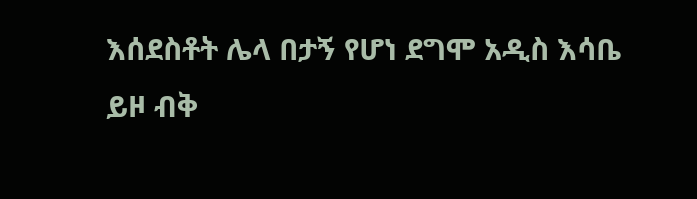እሰደስቶት ሌላ በታኝ የሆነ ደግሞ አዲስ እሳቤ ይዞ ብቅ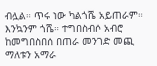ብሏል። ጥሩ ነው ካልጎሼ አይጠራም። እንኳንም ጎሼ። ተግበስብሶ አብሮ ከመግበስበሰ በጠራ መንገድ መጪ ማለቱን አማራ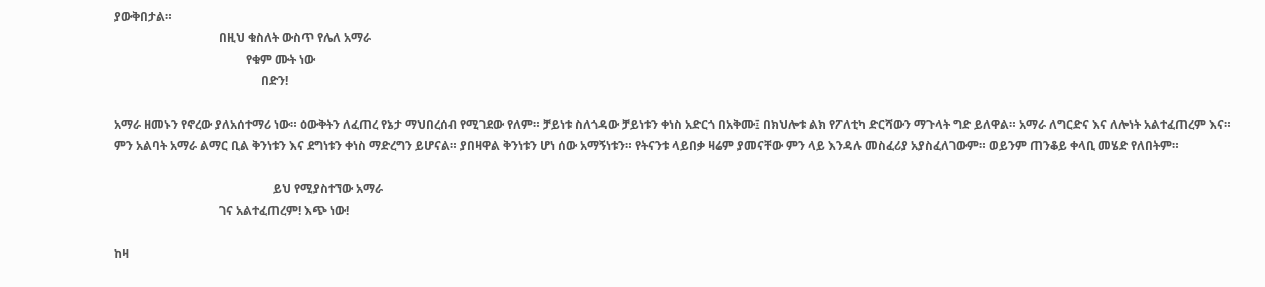ያውቅበታል።
                                   በዚህ ቁስለት ውስጥ የሌለ አማራ
                                            የቁም ሙት ነው
                                                 በድን!

አማራ ዘመኑን የኖረው ያለአሰተማሪ ነው። ዕውቅትን ለፈጠረ የኔታ ማህበረሰብ የሚገደው የለም። ቻይነቱ ስለጎዳው ቻይነቱን ቀነስ አድርጎ በአቅሙ፤ በክህሎቱ ልክ የፖለቲካ ድርሻውን ማጉላት ግድ ይለዋል። አማራ ለግርድና እና ለሎነት አልተፈጠረም እና።
ምን አልባት አማራ ልማር ቢል ቅንነቱን እና ደግነቱን ቀነስ ማድረግን ይሆናል። ያበዛዋል ቅንነቱን ሆነ ሰው አማኝነቱን። የትናንቱ ላይበቃ ዛሬም ያመናቸው ምን ላይ እንዳሉ መስፈሪያ አያስፈለገውም። ወይንም ጠንቆይ ቀላቢ መሄድ የለበትም።

                                                     ይህ የሚያስተኘው አማራ
                                   ገና አልተፈጠረም! እጭ ነው!

ከዛ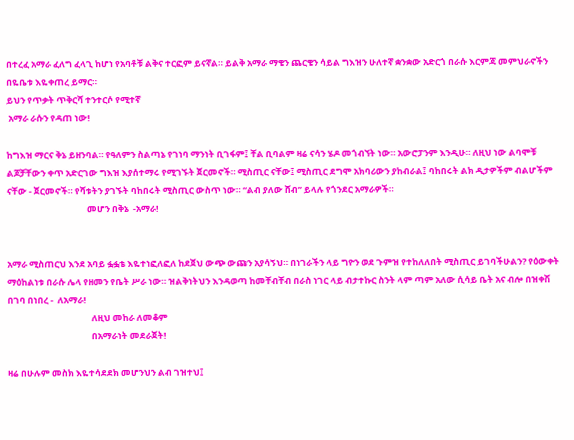በተረፈ አማራ ፈለግ ፈላጊ ከሆነ የአባቶቹ ልቅና ተርፎም ይናኛል። ይልቅ አማራ ማቄን ጨርቄን ሳይል ግእዝን ሁለተኛ ቋንቋው አድርጎ በራሱ እርምጃ መምህራኖችን በዬቤቱ እዬቀጠረ ይማር።
ይህን የጥቃት ጥቅርሻ ተንተርሶ የሚተኛ
 አማራ ራሱን የዳጠ ነው!

ከግእዝ ማርና ቅኔ ይዘንባል። የዓለምን ስልጣኔ የገነባ ማንነት ቢገፋም፤ ቸል ቢባልም ዛሬ ናሳን ሄዶ መጎብኘት ነው። አውሮፓንም እንዲሁ። ለዚህ ነው ልባሞቹ ልጆቻቸውን ቀጥ አድርገው ግእዝ እያሰተማሩ የሚገኙት ጀርመኖች። ሚስጢር ናቸው፤ ሚስጢር ደግሞ አክባሪውን ያከብራል፤ ባከበሩት ልክ ዲታዎችም ብልሆችም ናቸው - ጀርመኖች። የሻቱትን ያገኙት ባከበሩት ሚስጢር ውስጥ ነው። “ልብ ያለው ሸብ” ይላሉ የጎንደር አማራዎች።
                                        መሆን በቅኔ  -አማራ!


አማራ ሚስጠርህ እንደ አባይ ፏፏቴ እዬተነፎለፎለ ከደጀህ ውጭ ውጩን አያሳኝህ። በነገራችን ላይ ግዮን ወደ ጉምዝ የተከለለበት ሚስጢር ይገባችሁልን? የዕውቀት ማዕከልነቱ በራሱ ሌላ የዘመን የቤት ሥራ ነው። ዝልቅነትህን እንዳወጣ ከመቸብቸብ በራስ ነገር ላይ ብታተኩር ስንት ላም ጣም አለው ሲሳይ ቤት አና ብሎ በዝቀሽ በገባ በነበረ -  ለአማራ!
                                          ለዚህ መከራ ለመቆም
                                          በአማራነት መደራጀት!

ዛሬ በሁሉም መስክ እዬተሳደደክ መሆንህን ልብ ገዝተህ፤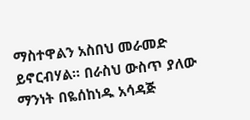ማስተዋልን አስበህ መራመድ ይኖርብሃል። በራስህ ውስጥ ያለው ማንነት በዬሰከነዱ አሳዳጅ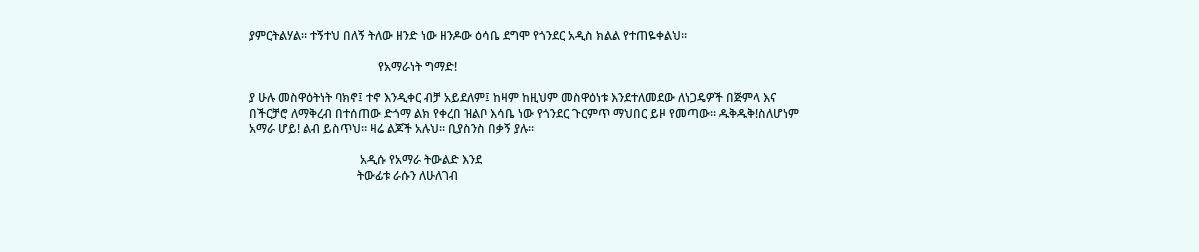ያምርትልሃል። ተኝተህ በለኝ ትለው ዘንድ ነው ዘንዶው ዕሳቤ ደግሞ የጎንደር አዲስ ክልል የተጠዬቀልህ።

                                           የአማራነት ግማድ!

ያ ሁሉ መስዋዕትነት ባክኖ፤ ተኖ እንዲቀር ብቻ አይደለም፤ ከዛም ከዚህም መስዋዕነቱ እንደተለመደው ለነጋዴዎች በጅምላ እና በችርቻሮ ለማቅረብ በተሰጠው ድጎማ ልክ የቀረበ ዝልቦ እሳቤ ነው የጎንደር ጉርምጥ ማህበር ይዞ የመጣው። ዱቅዱቅ!ስለሆነም አማራ ሆይ! ልብ ይስጥህ። ዛሬ ልጆች አሉህ። ቢያስንስ በቃኝ ያሉ።

                                     አዲሱ የአማራ ትውልድ እንደ
                                    ትውፊቱ ራሱን ለሁለገብ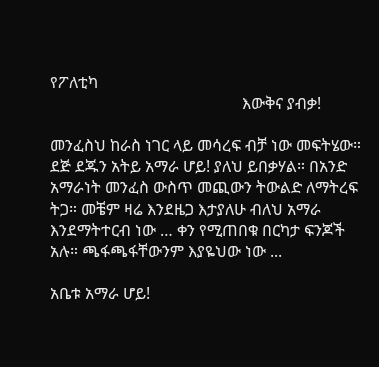የፖለቲካ
                                                እውቅና ያብቃ!

መንፈስህ ከራስ ነገር ላይ መሳረፍ ብቻ ነው መፍትሄው። ደጅ ደጁን አትይ አማራ ሆይ! ያለህ ይበቃሃል። በአንድ አማራነት መንፈስ ውስጥ መጪውን ትውልድ ለማትረፍ ትጋ። መቼም ዛሬ እንደዜጋ እታያለሁ ብለህ አማራ እንደማትተርብ ነው … ቀን የሚጠበቁ በርካታ ፍንጆች አሉ። ጫፋጫፋቸውንም እያዬህው ነው ...

አቤቱ አማራ ሆይ!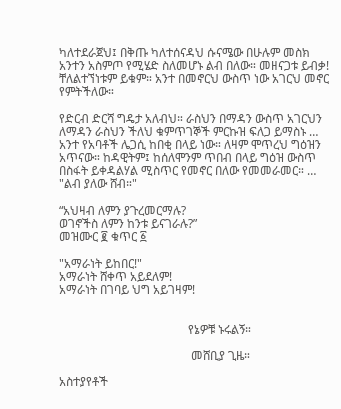ካለተደራጀህ፤ በቅጡ ካለተሰናዳህ ሱናሜው በሁሉም መስክ አንተን አስምጦ የሚሄድ ስለመሆኑ ልብ በለው። መዘናጋቱ ይብቃ! ቸለልተኘነቱም ይቁም። አንተ በመኖርህ ውስጥ ነው አገርህ መኖር የምትችለው።

የድርብ ድርሻ ግዴታ አለብህ። ራስህን በማዳን ውስጥ አገርህን ለማዳን ራስህን ችለህ ቁምጥገኞች ምርኩዝ ፍለጋ ይማስኑ … አንተ የአባቶች ሌጋሲ ከበቂ በላይ ነው። ለዛም ሞጥረህ ግዕዝን አጥናው። ከዳዊትም፤ ከሰለሞንም ጥበብ በላይ ግዕዝ ውስጥ በስፋት ይቀዳልሃል ሚስጥር የመኖር በለው የመመራመር። … "ልብ ያለው ሸብ።"

“አህዛብ ለምን ያጉረመርማሉ?
ወገኖችስ ለምን ከንቱ ይናገራሉ?”
መዝሙር ፪ ቁጥር ፩

"አማራነት ይከበር!"
አማራነት ሸቀጥ አይደለም!
አማራነት በገባይ ህግ አይገዛም!


                                           የኔዎቹ ኑሩልኝ።

                                            መሸቢያ ጊዜ።

አስተያየቶች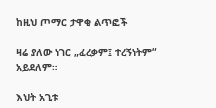ከዚህ ጦማር ታዋቂ ልጥፎች

ዛሬ ያለው ነገር „ፈረቃም፤ ተረኝነትም“ አይደለም።

እህት አጊቱ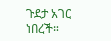ጉደታ አገር ነበረች።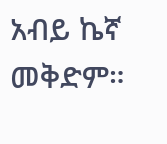አብይ ኬኛ መቅድም።